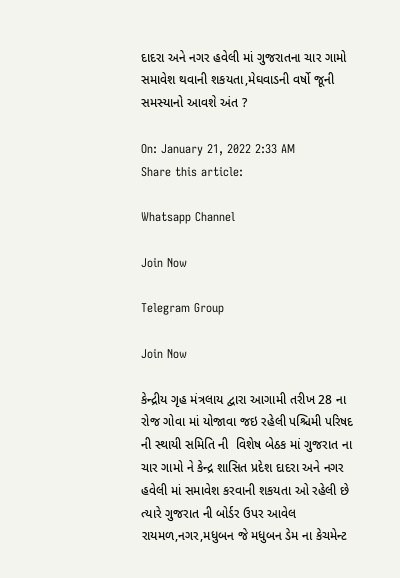દાદરા અને નગર હવેલી માં ગુજરાતના ચાર ગામો સમાવેશ થવાની શકયતા,મેઘવાડની વર્ષો જૂની સમસ્યાનો આવશે અંત ?

On: January 21, 2022 2:33 AM
Share this article:

Whatsapp Channel

Join Now

Telegram Group

Join Now

કેન્દ્રીય ગૃહ મંત્રલાય દ્વારા આગામી તરીખ 28 ના રોજ ગોવા માં યોજાવા જઇ રહેલી પશ્ચિમી પરિષદ ની સ્થાયી સમિતિ ની  વિશેષ બેઠક માં ગુજરાત ના ચાર ગામો ને કેન્દ્ર શાસિત પ્રદેશ દાદરા અને નગર હવેલી માં સમાવેશ કરવાની શકયતા ઓ રહેલી છે ત્યારે ગુજરાત ની બોર્ડર ઉપર આવેલ રાયમળ,નગર,મધુબન જે મધુબન ડેમ ના કેચમેન્ટ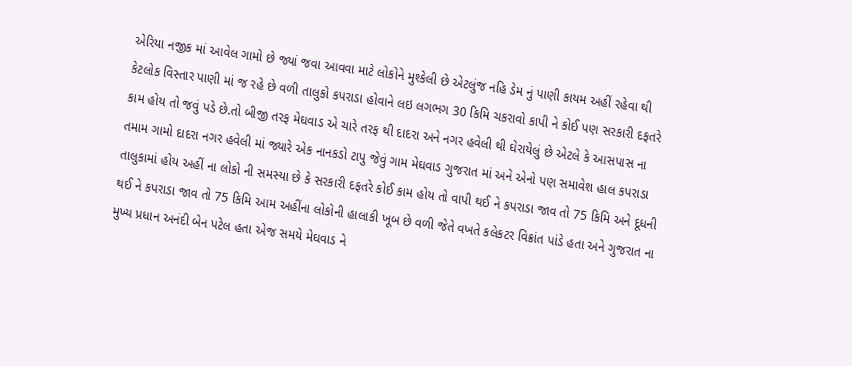એરિયા નજીક માં આવેલ ગામો છે જ્યાં જવા આવવા માટે લોકોને મુશ્કેલી છે એટલુંજ નહિ ડેમ નું પાણી કાયમ અહીં રહેવા થી કેટલોક વિસ્તાર પાણી માં જ રહે છે વળી તાલુકો કપરાડા હોવાને લઇ લગભગ 30 કિમિ ચકરાવો કાપી ને કોઈ પણ સરકારી દફતરે કામ હોય તો જવું પડે છે.તો બીજી તરફ મેઘવાડ એ ચારે તરફ થી દાદરા અને નગર હવેલી થી ઘેરાયેલું છે એટલે કે આસપાસ ના તમામ ગામો દાદરા નગર હવેલી માં જ્યારે એક નાનકડો ટાપુ જેવું ગામ મેઘવાડ ગુજરાત માં અને એનો પણ સમાવેશ હાલ કપરાડા તાલુકામાં હોય અહીં ના લોકો ની સમસ્યા છે કે સરકારી દફતરે કોઈ કામ હોય તો વાપી થઈ ને કપરાડા જાવ તો 75 કિમિ અને દૂધની થઈ ને કપરાડા જાવ તો 75 કિમિ આમ અહીંના લોકોની હાલાકી ખૂબ છે વળી જેતે વખતે કલેકટર વિક્રાંત પાંડે હતા અને ગુજરાત ના મુખ્ય પ્રધાન અનંદી બેન પટેલ હતા એજ સમયે મેઘવાડ ને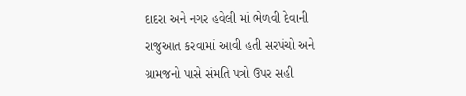દાદરા અને નગર હવેલી માં ભેળવી દેવાની રાજુઆત કરવામાં આવી હતી સરપંચો અને ગ્રામજનો પાસે સંમતિ પત્રો ઉપર સહી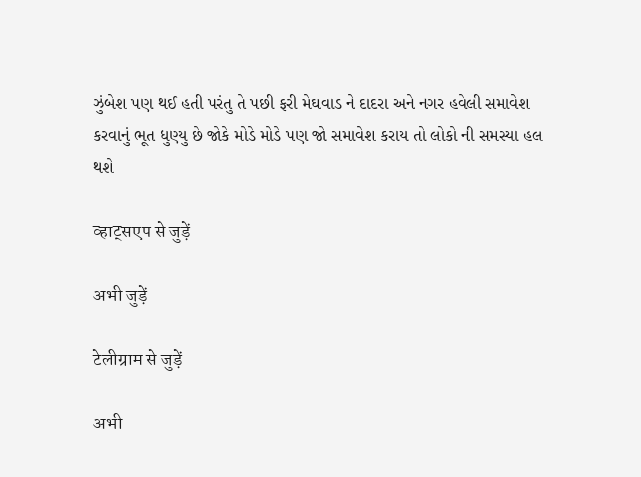ઝુંબેશ પણ થઈ હતી પરંતુ તે પછી ફરી મેઘવાડ ને દાદરા અને નગર હવેલી સમાવેશ કરવાનું ભૂત ધુણ્યુ છે જોકે મોડે મોડે પણ જો સમાવેશ કરાય તો લોકો ની સમસ્યા હલ થશે

व्हाट्सएप से जुड़ें

अभी जुड़ें

टेलीग्राम से जुड़ें

अभी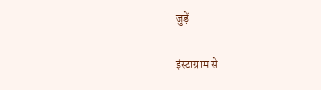जुड़ें

इंस्टाग्राम से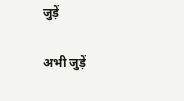जुड़ें

अभी जुड़ें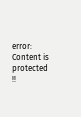error: Content is protected !!